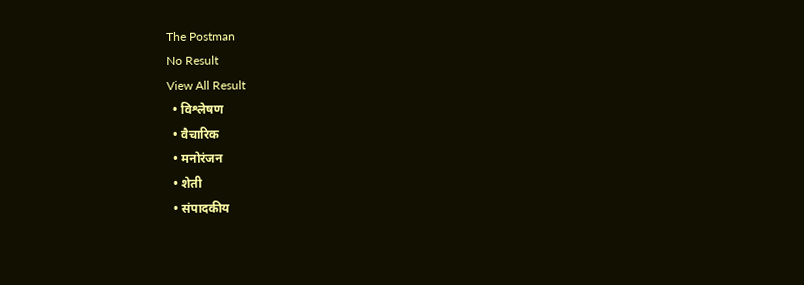The Postman
No Result
View All Result
  • विश्लेषण
  • वैचारिक
  • मनोरंजन
  • शेती
  • संपादकीय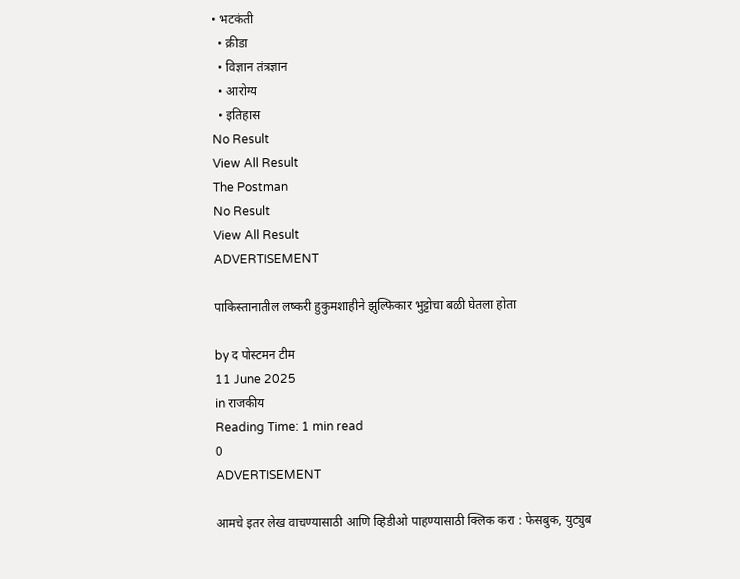• भटकंती
  • क्रीडा
  • विज्ञान तंत्रज्ञान
  • आरोग्य
  • इतिहास
No Result
View All Result
The Postman
No Result
View All Result
ADVERTISEMENT

पाकिस्तानातील लष्करी हुकुमशाहीने झुल्फिकार भुट्टोचा बळी घेतला होता

by द पोस्टमन टीम
11 June 2025
in राजकीय
Reading Time: 1 min read
0
ADVERTISEMENT

आमचे इतर लेख वाचण्यासाठी आणि व्हिडीओ पाहण्यासाठी क्लिक करा : फेसबुक, युट्युब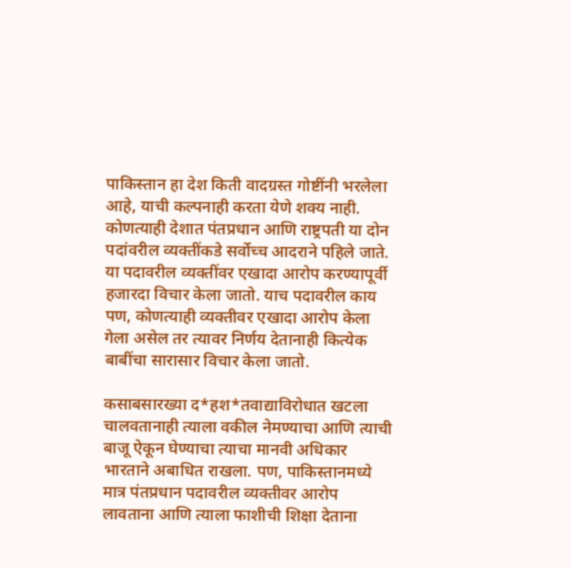पाकिस्तान हा देश किती वादग्रस्त गोष्टींनी भरलेला आहे, याची कल्पनाही करता येणे शक्य नाही. कोणत्याही देशात पंतप्रधान आणि राष्ट्रपती या दोन पदांवरील व्यक्तींकडे सर्वोच्च आदराने पहिले जाते. या पदावरील व्यक्तींवर एखादा आरोप करण्यापूर्वी हजारदा विचार केला जातो. याच पदावरील काय पण, कोणत्याही व्यक्तीवर एखादा आरोप केला गेला असेल तर त्यावर निर्णय देतानाही कित्येक बाबींचा सारासार विचार केला जातो.

कसाबसारख्या द*हश*तवाद्याविरोधात खटला चालवतानाही त्याला वकील नेमण्याचा आणि त्याची बाजू ऐकून घेण्याचा त्याचा मानवी अधिकार भारताने अबाधित राखला. पण, पाकिस्तानमध्ये मात्र पंतप्रधान पदावरील व्यक्तीवर आरोप लावताना आणि त्याला फाशीची शिक्षा देताना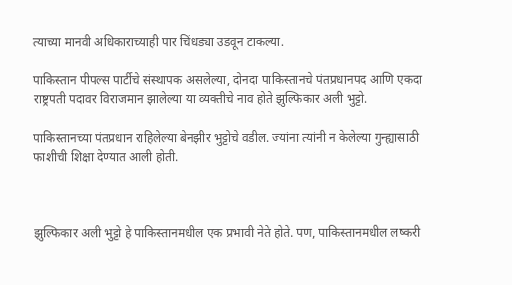त्याच्या मानवी अधिकाराच्याही पार चिंधड्या उडवून टाकल्या.

पाकिस्तान पीपल्स पार्टीचे संस्थापक असलेल्या, दोनदा पाकिस्तानचे पंतप्रधानपद आणि एकदा राष्ट्रपती पदावर विराजमान झालेल्या या व्यक्तीचे नाव होते झुल्फिकार अली भुट्टो.

पाकिस्तानच्या पंतप्रधान राहिलेल्या बेनझीर भुट्टोचे वडील. ज्यांना त्यांनी न केलेल्या गुन्ह्यासाठी फाशीची शिक्षा देण्यात आली होती.



झुल्फिकार अली भुट्टो हे पाकिस्तानमधील एक प्रभावी नेते होते. पण, पाकिस्तानमधील लष्करी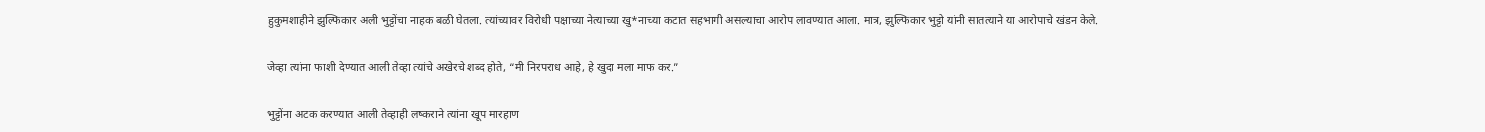हुकुमशाहीने झुल्फिकार अली भुट्टोंचा नाहक बळी घेतला. त्यांच्यावर विरोधी पक्षाच्या नेत्याच्या खु*नाच्या कटात सहभागी असल्याचा आरोप लावण्यात आला. मात्र, झुल्फिकार भुट्टो यांनी सातत्याने या आरोपाचे खंडन केले.

जेव्हा त्यांना फाशी देण्यात आली तेव्हा त्यांचे अखेरचे शब्द होते, “मी निरपराध आहे, हे खुदा मला माफ कर.”

भुट्टोंना अटक करण्यात आली तेव्हाही लष्कराने त्यांना खूप मारहाण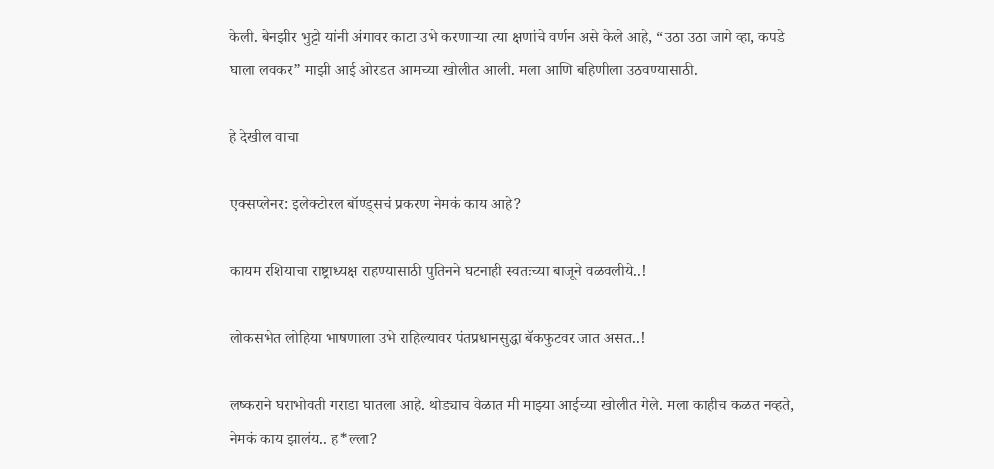केली. बेनझीर भुट्टो यांनी अंगावर काटा उभे करणाऱ्या त्या क्षणांचे वर्णन असे केले आहे, “उठा उठा जागे व्हा, कपडे घाला लवकर” माझी आई ओरडत आमच्या खोलीत आली. मला आणि बहिणीला उठवण्यासाठी.

हे देखील वाचा

एक्सप्लेनर: इलेक्टोरल बॉण्ड्सचं प्रकरण नेमकं काय आहे?

कायम रशियाचा राष्ट्राध्यक्ष राहण्यासाठी पुतिनने घटनाही स्वतःच्या बाजूने वळवलीये..!

लोकसभेत लोहिया भाषणाला उभे राहिल्यावर पंतप्रधानसुद्धा बॅकफुटवर जात असत..!

लष्कराने घराभोवती गराडा घातला आहे. थोड्याच वेळात मी माझ्या आईच्या खोलीत गेले. मला काहीच कळत नव्हते, नेमकं काय झालंय.. ह*ल्ला?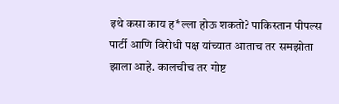इथे कसा काय ह*ल्ला होऊ शकतो? पाकिस्तान पीपल्स पार्टी आणि विरोधी पक्ष यांच्यात आताच तर समझोता झाला आहे. कालचीच तर गोष्ट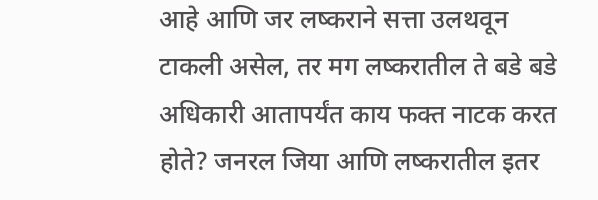आहे आणि जर लष्कराने सत्ता उलथवून टाकली असेल, तर मग लष्करातील ते बडे बडे अधिकारी आतापर्यंत काय फक्त नाटक करत होते? जनरल जिया आणि लष्करातील इतर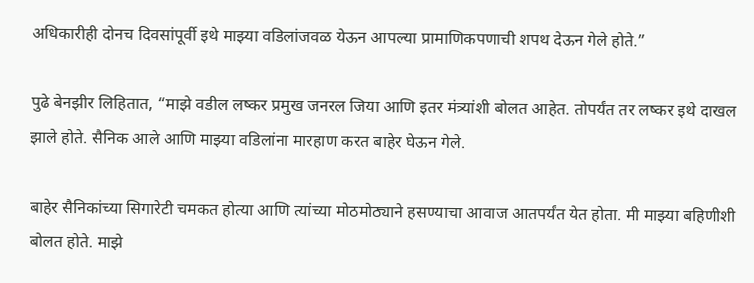अधिकारीही दोनच दिवसांपूर्वी इथे माझ्या वडिलांजवळ येऊन आपल्या प्रामाणिकपणाची शपथ देऊन गेले होते.”

पुढे बेनझीर लिहितात, “माझे वडील लष्कर प्रमुख जनरल जिया आणि इतर मंत्र्यांशी बोलत आहेत. तोपर्यंत तर लष्कर इथे दाखल झाले होते. सैनिक आले आणि माझ्या वडिलांना मारहाण करत बाहेर घेऊन गेले.

बाहेर सैनिकांच्या सिगारेटी चमकत होत्या आणि त्यांच्या मोठमोठ्याने हसण्याचा आवाज आतपर्यंत येत होता. मी माझ्या बहिणीशी बोलत होते. माझे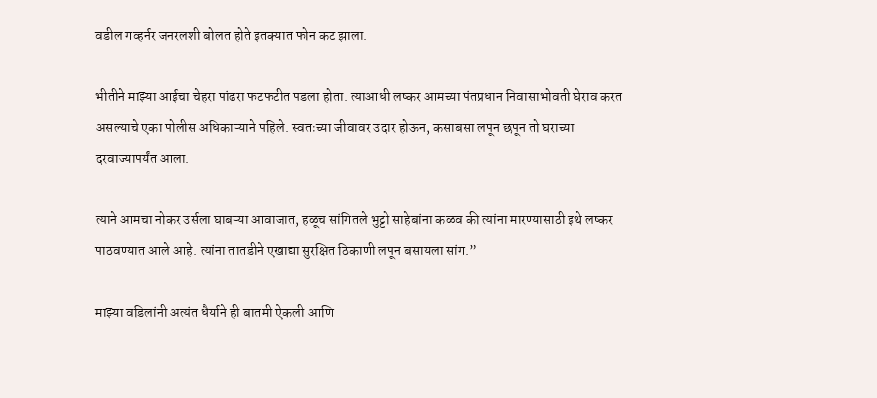वडील गव्हर्नर जनरलशी बोलत होते इतक्यात फोन कट झाला.

भीतीने माझ्या आईचा चेहरा पांढरा फटफटीत पडला होता. त्याआधी लष्कर आमच्या पंतप्रधान निवासाभोवती घेराव करत असल्याचे एका पोलीस अधिकाऱ्याने पहिले. स्वतःच्या जीवावर उदार होऊन, कसाबसा लपून छपून तो घराच्या दरवाज्यापर्यंत आला.

त्याने आमचा नोकर उर्सला घाबऱ्या आवाजात, हळूच सांगितले भुट्टो साहेबांना कळव की त्यांना मारण्यासाठी इथे लष्कर पाठवण्यात आले आहे. त्यांना तातडीने एखाद्या सुरक्षित ठिकाणी लपून बसायला सांग.”

माझ्या वडिलांनी अत्यंत धैर्याने ही बातमी ऐकली आणि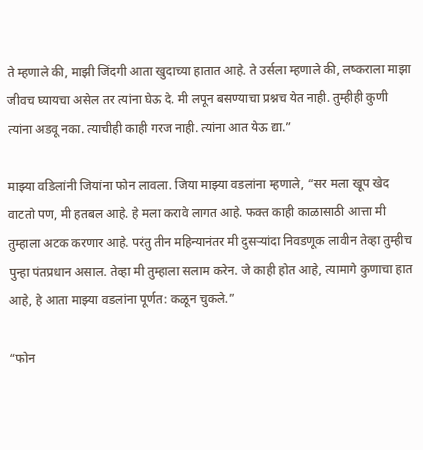ते म्हणाले की, माझी जिंदगी आता खुदाच्या हातात आहे. ते उर्सला म्हणाले की, लष्कराला माझा जीवच घ्यायचा असेल तर त्यांना घेऊ दे. मी लपून बसण्याचा प्रश्नच येत नाही. तुम्हीही कुणी त्यांना अडवू नका. त्याचीही काही गरज नाही. त्यांना आत येऊ द्या.”

माझ्या वडिलांनी जियांना फोन लावला. जिया माझ्या वडलांना म्हणाले, “सर मला खूप खेद वाटतो पण, मी हतबल आहे. हे मला करावे लागत आहे. फक्त काही काळासाठी आत्ता मी तुम्हाला अटक करणार आहे. परंतु तीन महिन्यानंतर मी दुसऱ्यांदा निवडणूक लावीन तेव्हा तुम्हीच पुन्हा पंतप्रधान असाल. तेव्हा मी तुम्हाला सलाम करेन. जे काही होत आहे, त्यामागे कुणाचा हात आहे, हे आता माझ्या वडलांना पूर्णत: कळून चुकले.”

“फोन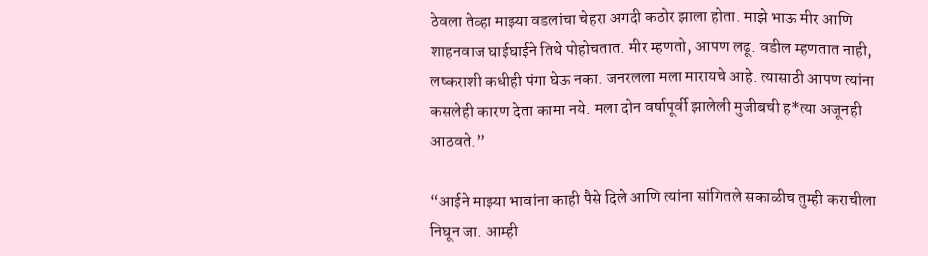ठेवला तेव्हा माझ्या वडलांचा चेहरा अगदी कठोर झाला होता. माझे भाऊ मीर आणि शाहनवाज घाईघाईने तिथे पोहोचतात. मीर म्हणतो, आपण लढू. वडील म्हणतात नाही, लष्कराशी कधीही पंगा घेऊ नका. जनरलला मला मारायचे आहे. त्यासाठी आपण त्यांना कसलेही कारण देता कामा नये. मला दोन वर्षापूर्वी झालेली मुजीबची ह*त्या अजूनही आठवते.”

“आईने माझ्या भावांना काही पैसे दिले आणि त्यांना सांगितले सकाळीच तुम्ही कराचीला निघून जा. आम्ही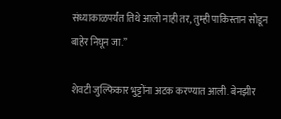संध्याकाळपर्यंत तिथे आलो नाही तर, तुम्ही पाकिस्तान सोडून बाहेर निघून जा.”

शेवटी जुल्फिकार भुट्टोंना अटक करण्यात आली. बेनझीर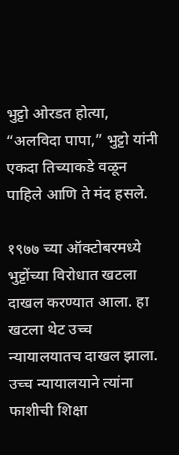भुट्टो ओरडत होत्या, “अलविदा पापा,” भुट्टो यांनी एकदा तिच्याकडे वळून पाहिले आणि ते मंद हसले.

१९७७ च्या ऑक्टोबरमध्ये भुट्टोंच्या विरोधात खटला दाखल करण्यात आला. हा खटला थेट उच्च न्यायालयातच दाखल झाला. उच्च न्यायालयाने त्यांना फाशीची शिक्षा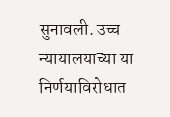सुनावली. उच्च न्यायालयाच्या या निर्णयाविरोधात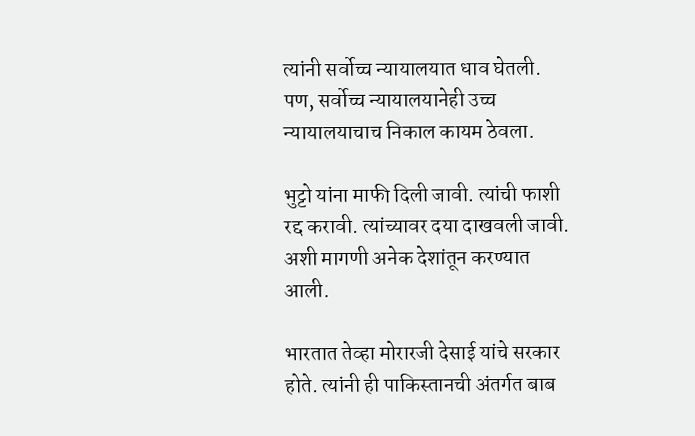त्यांनी सर्वोच्च न्यायालयात धाव घेतली. पण, सर्वोच्च न्यायालयानेही उच्च न्यायालयाचाच निकाल कायम ठेवला.

भुट्टो यांना माफी दिली जावी. त्यांची फाशी रद्द करावी. त्यांच्यावर दया दाखवली जावी. अशी मागणी अनेक देशांतून करण्यात आली.

भारतात तेव्हा मोरारजी देसाई यांचे सरकार होते. त्यांनी ही पाकिस्तानची अंतर्गत बाब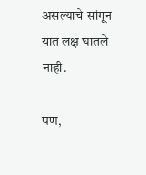असल्याचे सांगून यात लक्ष घातले नाही.

पण,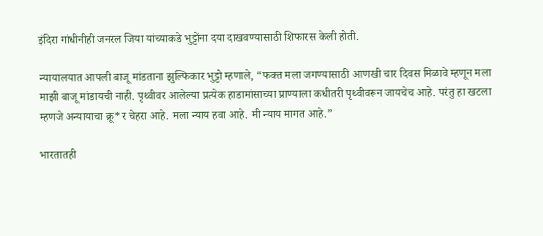इंदिरा गांधीनीही जनरल जिया यांच्याकडे भुट्टोंना दया दाखवण्यासाठी शिफारस केली होती.

न्यायालयात आपली बाजू मांडताना झुल्फिकार भुट्टो म्हणाले, “फक्त मला जगण्यासाठी आणखी चार दिवस मिळावे म्हणून मला माझी बाजू मांडायची नाही. पृथ्वीवर आलेल्या प्रत्येक हाडामांसाच्या प्राण्याला कधीतरी पृथ्वीवरून जायचेच आहे. परंतु हा खटला म्हणजे अन्यायाचा क्रू*र चेहरा आहे. मला न्याय हवा आहे. मी न्याय मागत आहे.”

भारतातही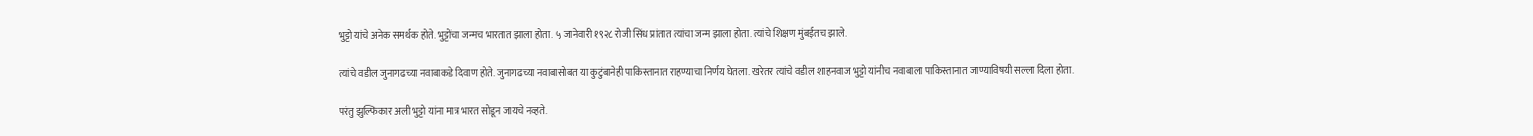भुट्टो यांचे अनेक समर्थक होते. भुट्टोंचा जन्मच भारतात झाला होता. ५ जानेवारी १९२८ रोजी सिंध प्रांतात त्यांचा जन्म झाला होता. त्यांचे शिक्षण मुंबईतच झाले.

त्यांचे वडील जुनागढच्या नवाबाकडे दिवाण होते. जुनागढच्या नवाबासोबत या कुटुंबानेही पाकिस्तानात राहण्याचा निर्णय घेतला. खरेतर त्यांचे वडील शाहनवाज भुट्टो यांनीच नवाबाला पाकिस्तानात जाण्याविषयी सल्ला दिला होता.

परंतु झुल्फिकार अली भुट्टो यांना मात्र भारत सोडून जायचे नव्हते.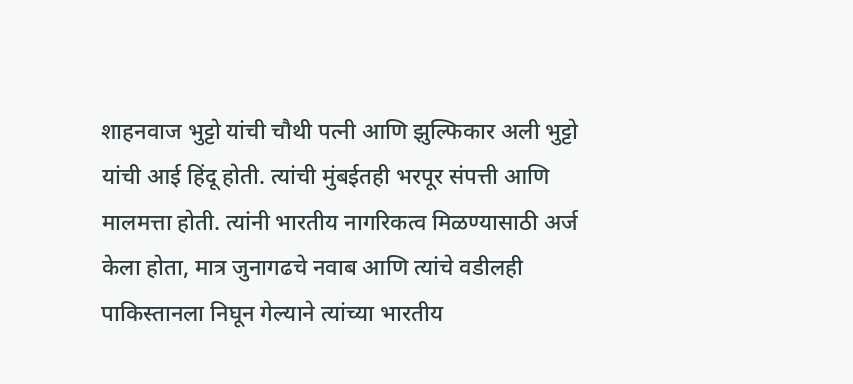शाहनवाज भुट्टो यांची चौथी पत्नी आणि झुल्फिकार अली भुट्टो यांची आई हिंदू होती. त्यांची मुंबईतही भरपूर संपत्ती आणि मालमत्ता होती. त्यांनी भारतीय नागरिकत्व मिळण्यासाठी अर्ज केला होता, मात्र जुनागढचे नवाब आणि त्यांचे वडीलही पाकिस्तानला निघून गेल्याने त्यांच्या भारतीय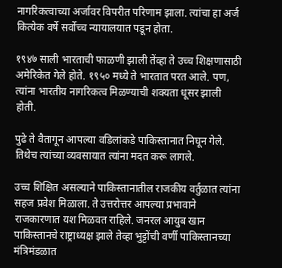नागरिकत्वाच्या अर्जावर विपरीत परिणाम झाला. त्यांचा हा अर्ज कित्येक वर्षे सर्वोच्च न्यायालयात पडून होता.

१९४७ साली भारताची फाळणी झाली तेंव्हा ते उच्च शिक्षणासाठी अमेरिकेत गेले होते. १९५० मध्ये ते भारतात परत आले. पण, त्यांना भारतीय नागरिकत्व मिळण्याची शक्यता धूसर झाली होती.

पुढे ते वैतागून आपल्या वडिलांकडे पाकिस्तानात निघून गेले. तिथेच त्यांच्या व्यवसायात त्यांना मदत करू लागले.

उच्च शिक्षित असल्याने पाकिस्तानातील राजकीय वर्तुळात त्यांना सहज प्रवेश मिळाला. ते उत्तरोत्तर आपल्या प्रभावाने राजकारणात यश मिळवत राहिले. जनरल आयुब खान पाकिस्तानचे राष्ट्राध्यक्ष झाले तेव्हा भुट्टोंची वर्णी पाकिस्तानच्या मंत्रिमंडळात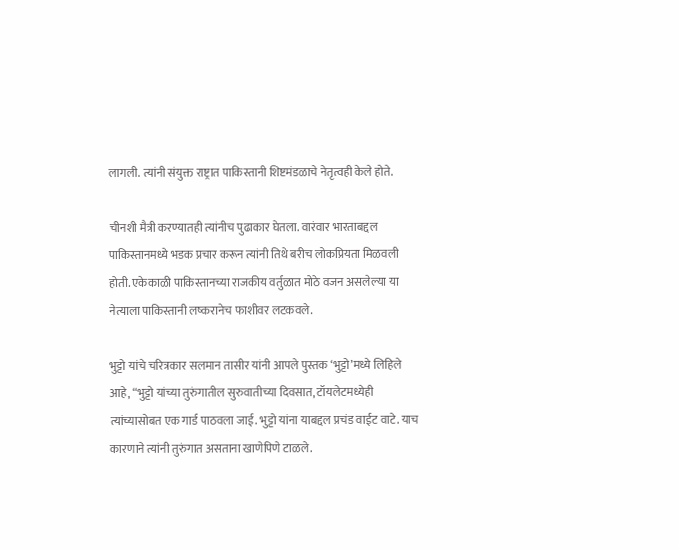लागली. त्यांनी संयुक्त राष्ट्रात पाकिस्तानी शिष्टमंडळाचे नेतृत्वही केले होते.

चीनशी मैत्री करण्यातही त्यांनीच पुढाकार घेतला. वारंवार भारताबद्दल पाकिस्तानमध्ये भडक प्रचार करून त्यांनी तिथे बरीच लोकप्रियता मिळवली होती. एकेकाळी पाकिस्तानच्या राजकीय वर्तुळात मोठे वजन असलेल्या या नेत्याला पाकिस्तानी लष्करानेच फाशीवर लटकवले.

भुट्टो यांचे चरित्रकार सलमान तासीर यांनी आपले पुस्तक ‘भुट्टो’मध्ये लिहिले आहे, “भुट्टो यांच्या तुरुंगातील सुरुवातीच्या दिवसात, टॉयलेटमध्येही त्यांच्यासोबत एक गार्ड पाठवला जाई. भुट्टो यांना याबद्दल प्रचंड वाईट वाटे. याच कारणाने त्यांनी तुरुंगात असताना खाणेपिणे टाळले.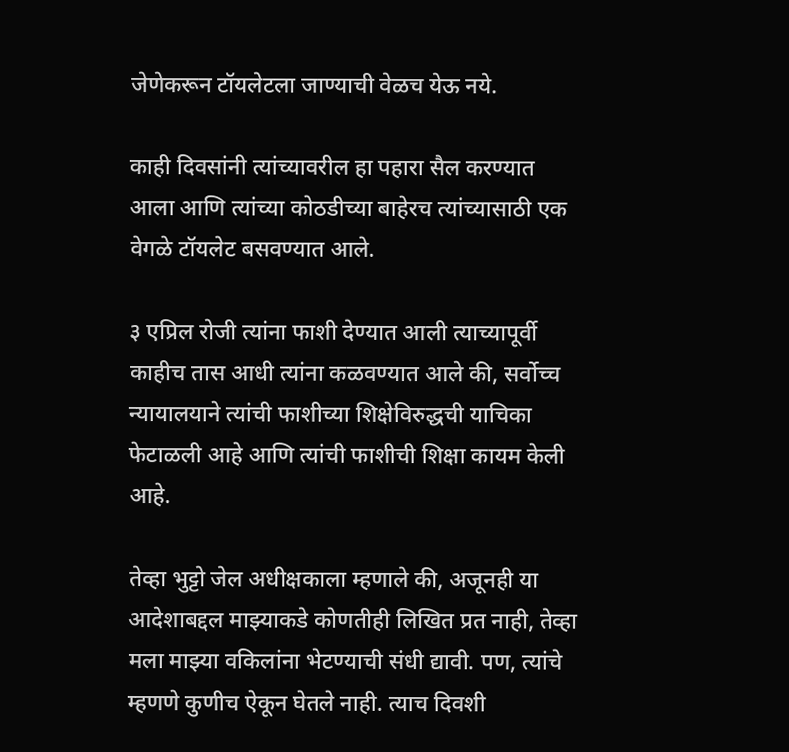जेणेकरून टॉयलेटला जाण्याची वेळच येऊ नये.

काही दिवसांनी त्यांच्यावरील हा पहारा सैल करण्यात आला आणि त्यांच्या कोठडीच्या बाहेरच त्यांच्यासाठी एक वेगळे टॉयलेट बसवण्यात आले.

३ एप्रिल रोजी त्यांना फाशी देण्यात आली त्याच्यापूर्वी काहीच तास आधी त्यांना कळवण्यात आले की, सर्वोच्च न्यायालयाने त्यांची फाशीच्या शिक्षेविरुद्धची याचिका फेटाळली आहे आणि त्यांची फाशीची शिक्षा कायम केली आहे.

तेव्हा भुट्टो जेल अधीक्षकाला म्हणाले की, अजूनही या आदेशाबद्दल माझ्याकडे कोणतीही लिखित प्रत नाही, तेव्हा मला माझ्या वकिलांना भेटण्याची संधी द्यावी. पण, त्यांचे म्हणणे कुणीच ऐकून घेतले नाही. त्याच दिवशी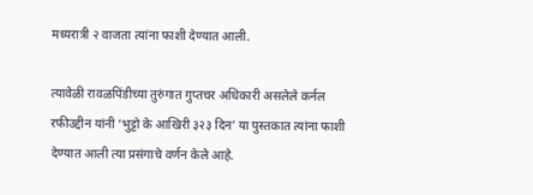मध्यरात्री २ वाजता त्यांना फाशी देण्यात आली.

त्यावेळी रावळपिंडीच्या तुरुंगात गुप्तचर अधिकारी असलेले कर्नल रफीउद्दीन यांनी ‘भुट्टो के आखिरी ३२३ दिन’ या पुस्तकात त्यांना फाशी देण्यात आली त्या प्रसंगाचे वर्णन केले आहे.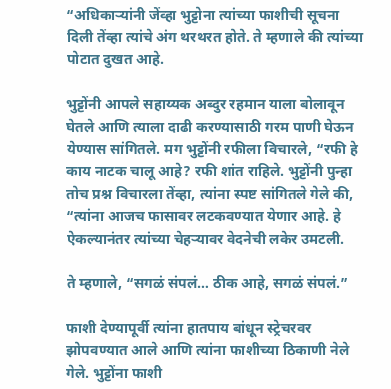“अधिकाऱ्यांनी जेंव्हा भुट्टोना त्यांच्या फाशीची सूचना दिली तेंव्हा त्यांचे अंग थरथरत होते. ते म्हणाले की त्यांच्या पोटात दुखत आहे.

भुट्टोंनी आपले सहाय्यक अब्दुर रहमान याला बोलावून घेतले आणि त्याला दाढी करण्यासाठी गरम पाणी घेऊन येण्यास सांगितले. मग भुट्टोंनी रफीला विचारले, “रफी हे काय नाटक चालू आहे? रफी शांत राहिले. भुट्टोंनी पुन्हा तोच प्रश्न विचारला तेंव्हा, त्यांना स्पष्ट सांगितले गेले की, “त्यांना आजच फासावर लटकवण्यात येणार आहे. हे ऐकल्यानंतर त्यांच्या चेहऱ्यावर वेदनेची लकेर उमटली.

ते म्हणाले, “सगळं संपलं… ठीक आहे, सगळं संपलं.”

फाशी देण्यापूर्वी त्यांना हातपाय बांधून स्ट्रेचरवर झोपवण्यात आले आणि त्यांना फाशीच्या ठिकाणी नेले गेले. भुट्टोंना फाशी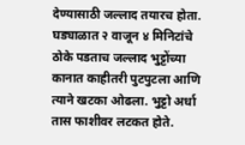देण्यासाठी जल्लाद तयारच होता. घड्याळात २ वाजून ४ मिनिटांचे ठोके पडताच जल्लाद भुट्टोंच्या कानात काहीतरी पुटपुटला आणि त्याने खटका ओढला. भुट्टो अर्धा तास फाशीवर लटकत होते.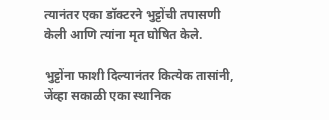त्यानंतर एका डॉक्टरने भुट्टोंची तपासणी केली आणि त्यांना मृत घोषित केले.

भुट्टोंना फाशी दिल्यानंतर कित्येक तासांनी, जेंव्हा सकाळी एका स्थानिक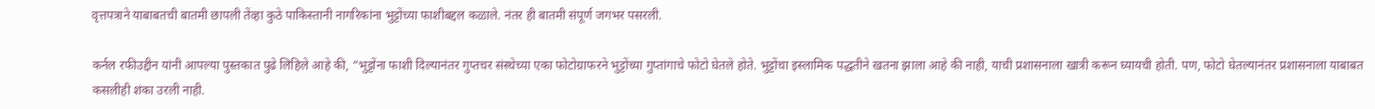वृत्तपत्राने याबाबतची बातमी छापली तेंव्हा कुठे पाकिस्तानी नागरिकांना भुट्टोंच्या फाशीबद्दल कळाले. नंतर ही बातमी संपूर्ण जगभर पसरली.

कर्नल रफीउद्दीन यांनी आपल्या पुस्तकात पुढे लिहिले आहे की, “भुट्टोंना फाशी दिल्यानंतर गुप्तचर संस्थेच्या एका फोटोग्राफरने भुट्टोंच्या गुप्तांगाचे फोटो घेतले होते. भुट्टोंचा इस्लामिक पद्धतीने खतना झाला आहे की नाही, याची प्रशासनाला खात्री करून घ्यायची होती. पण, फोटो घेतल्यानंतर प्रशासनाला याबाबत कसलीही शंका उरली नाही.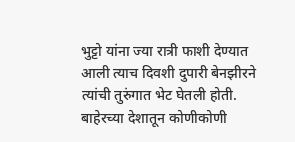भुट्टो यांना ज्या रात्री फाशी देण्यात आली त्याच दिवशी दुपारी बेनझीरने त्यांची तुरुंगात भेट घेतली होती. बाहेरच्या देशातून कोणीकोणी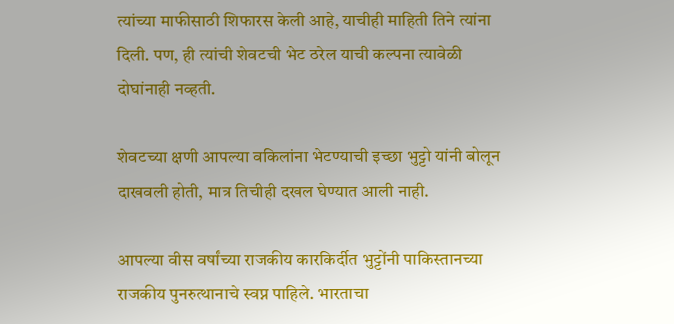त्यांच्या माफीसाठी शिफारस केली आहे, याचीही माहिती तिने त्यांना दिली. पण, ही त्यांची शेवटची भेट ठरेल याची कल्पना त्यावेळी दोघांनाही नव्हती.

शेवटच्या क्षणी आपल्या वकिलांना भेटण्याची इच्छा भुट्टो यांनी बोलून दाखवली होती, मात्र तिचीही दखल घेण्यात आली नाही.

आपल्या वीस वर्षांच्या राजकीय कारकिर्दीत भुट्टोंनी पाकिस्तानच्या राजकीय पुनरुत्थानाचे स्वप्न पाहिले. भारताचा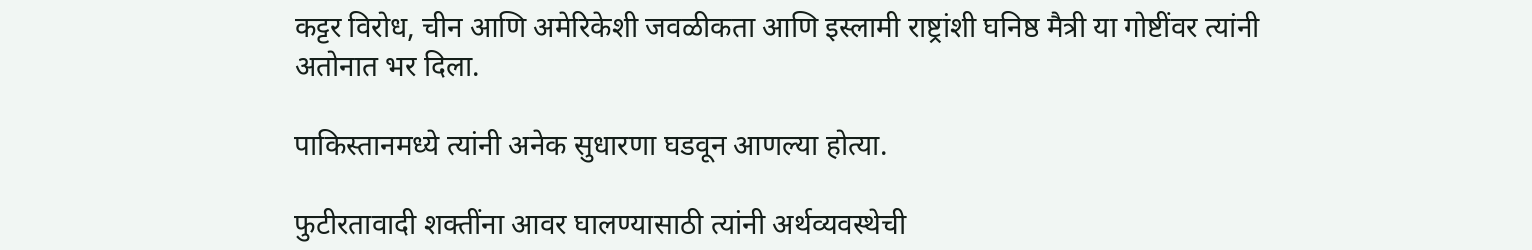कट्टर विरोध, चीन आणि अमेरिकेशी जवळीकता आणि इस्लामी राष्ट्रांशी घनिष्ठ मैत्री या गोष्टींवर त्यांनी अतोनात भर दिला.

पाकिस्तानमध्ये त्यांनी अनेक सुधारणा घडवून आणल्या होत्या.

फुटीरतावादी शक्तींना आवर घालण्यासाठी त्यांनी अर्थव्यवस्थेची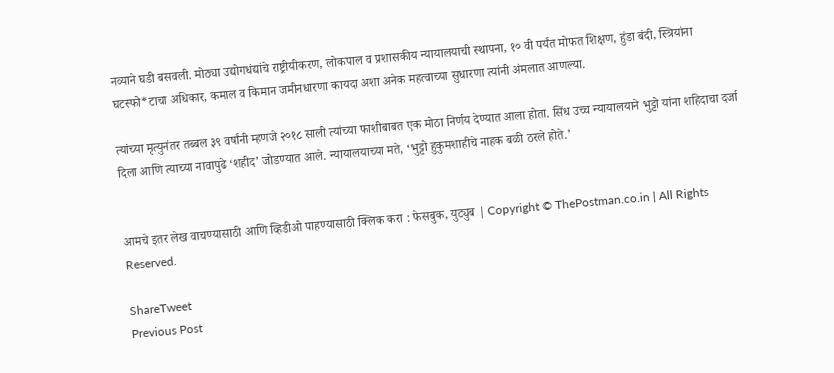नव्याने घडी बसवली. मोठ्या उद्योगधंद्यांचे राष्ट्रीयीकरण, लोकपाल व प्रशासकीय न्यायालयाची स्थापना, १० वी पर्यंत मोफत शिक्षण, हुंडा बंदी, स्त्रियांना घटस्फो*टाचा अधिकार, कमाल व किमान जमीनधारणा कायदा अशा अनेक महत्वाच्या सुधारणा त्यांनी अंमलात आणल्या.

त्यांच्या मृत्युनंतर तब्बल ३९ वर्षांनी म्हणजे २०१८ साली त्यांच्या फाशीबाबत एक मोठा निर्णय देण्यात आला होता. सिंध उच्च न्यायालयाने भुट्टो यांना शहिदाचा दर्जा दिला आणि त्याच्या नावापुढे ‘शहीद’ जोडण्यात आले. न्यायालयाच्या मते, ‘भुट्टो हुकुमशाहीचे नाहक बळी ठरले होते.’


आमचे इतर लेख वाचण्यासाठी आणि व्हिडीओ पाहण्यासाठी क्लिक करा : फेसबुक, युट्युब | Copyright © ThePostman.co.in | All Rights Reserved.

ShareTweet
Previous Post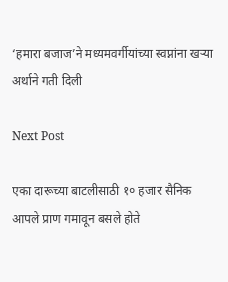‘हमारा बजाज’ने मध्यमवर्गीयांच्या स्वप्नांना खऱ्या अर्थाने गती दिली

Next Post

एका दारूच्या बाटलीसाठी १० हजार सैनिक आपले प्राण गमावून बसले होते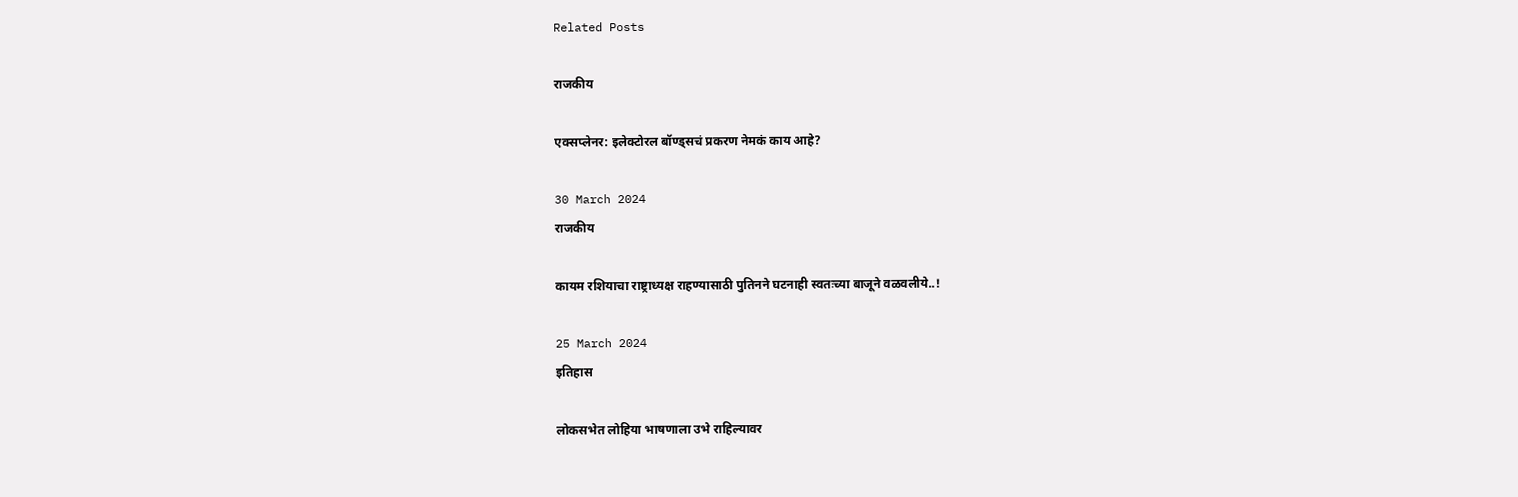Related Posts

राजकीय

एक्सप्लेनर: इलेक्टोरल बॉण्ड्सचं प्रकरण नेमकं काय आहे?

30 March 2024
राजकीय

कायम रशियाचा राष्ट्राध्यक्ष राहण्यासाठी पुतिनने घटनाही स्वतःच्या बाजूने वळवलीये..!

25 March 2024
इतिहास

लोकसभेत लोहिया भाषणाला उभे राहिल्यावर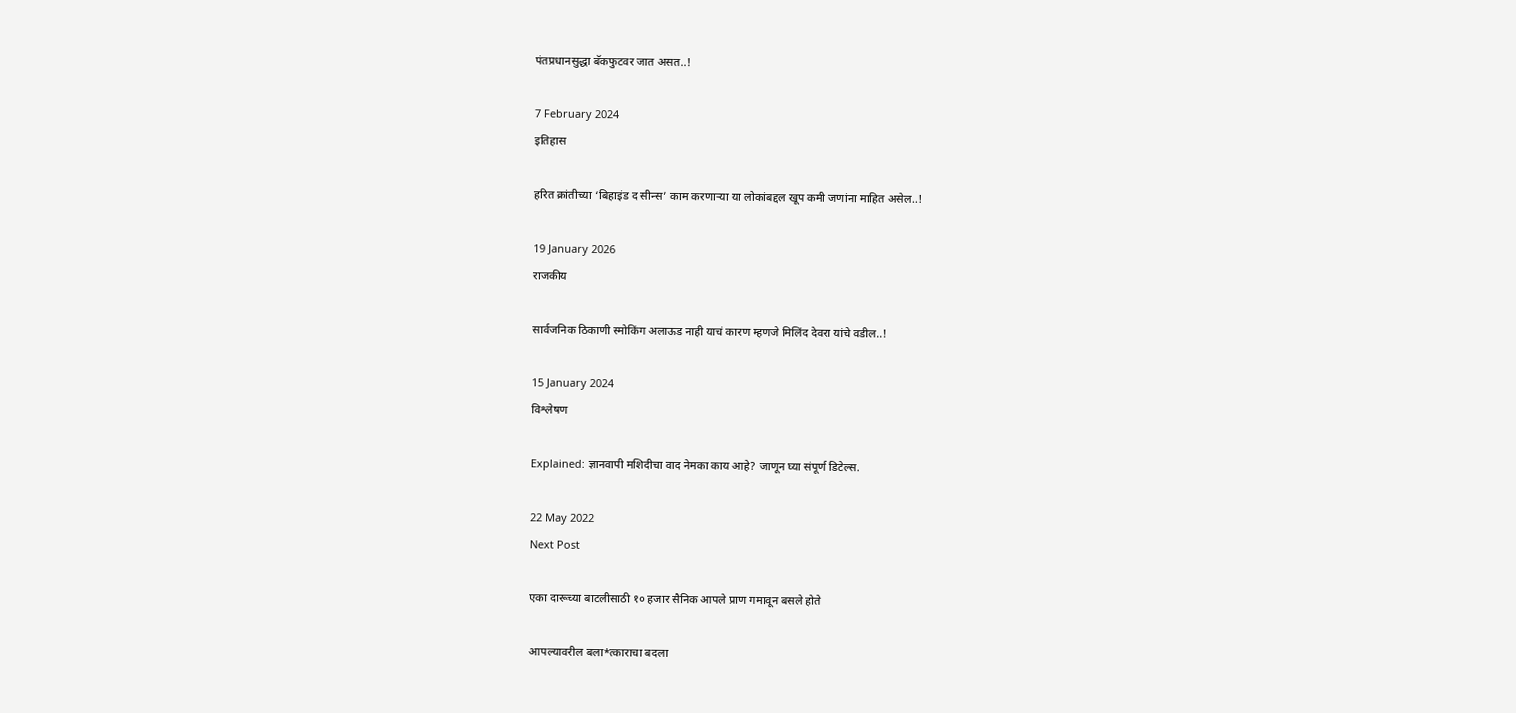पंतप्रधानसुद्धा बॅकफुटवर जात असत..!

7 February 2024
इतिहास

हरित क्रांतीच्या ‘बिहाइंड द सीन्स’ काम करणाऱ्या या लोकांबद्दल खूप कमी जणांना माहित असेल..!

19 January 2026
राजकीय

सार्वजनिक ठिकाणी स्मोकिंग अलाऊड नाही याचं कारण म्हणजे मिलिंद देवरा यांचे वडील..!

15 January 2024
विश्लेषण

Explained: ज्ञानवापी मशिदीचा वाद नेमका काय आहे? जाणून घ्या संपूर्ण डिटेल्स.

22 May 2022
Next Post

एका दारूच्या बाटलीसाठी १० हजार सैनिक आपले प्राण गमावून बसले होते

आपल्यावरील बला*त्काराचा बदला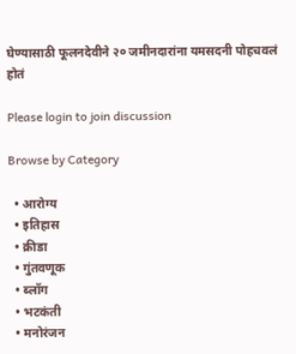घेण्यासाठी फूलनदेवीने २० जमीनदारांना यमसदनी पोहचवलं होतं

Please login to join discussion

Browse by Category

  • आरोग्य
  • इतिहास
  • क्रीडा
  • गुंतवणूक
  • ब्लॉग
  • भटकंती
  • मनोरंजन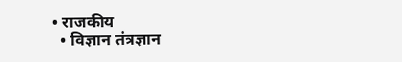• राजकीय
  • विज्ञान तंत्रज्ञान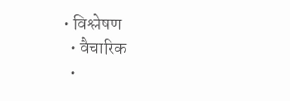• विश्लेषण
  • वैचारिक
  •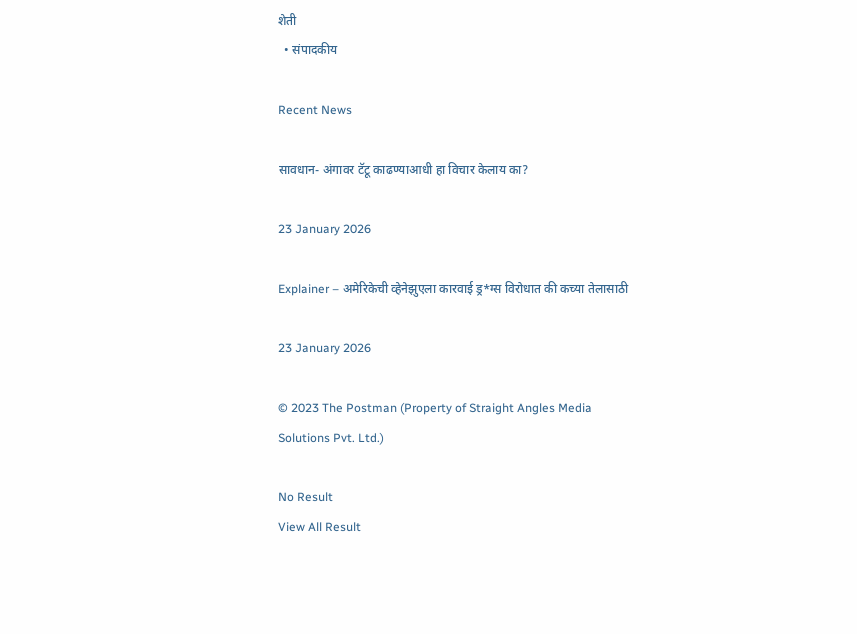शेती
  • संपादकीय

Recent News

सावधान- अंगावर टॅटू काढण्याआधी हा विचार केलाय का?

23 January 2026

Explainer – अमेरिकेची व्हेनेझुएला कारवाई ड्र*ग्स विरोधात की कच्या तेलासाठी

23 January 2026

© 2023 The Postman (Property of Straight Angles Media Solutions Pvt. Ltd.)

No Result
View All Result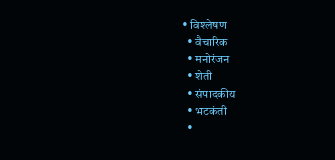• विश्लेषण
  • वैचारिक
  • मनोरंजन
  • शेती
  • संपादकीय
  • भटकंती
  •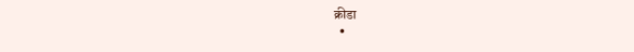क्रीडा
  •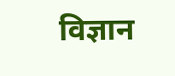विज्ञान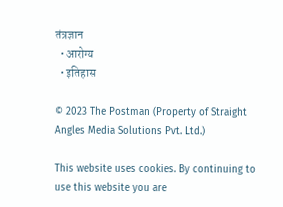तंत्रज्ञान
  • आरोग्य
  • इतिहास

© 2023 The Postman (Property of Straight Angles Media Solutions Pvt. Ltd.)

This website uses cookies. By continuing to use this website you are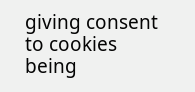giving consent to cookies being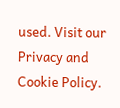used. Visit our Privacy and Cookie Policy.